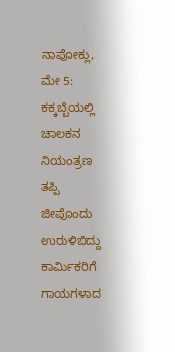ನಾಪೋಕ್ಲು, ಮೇ 5: ಕಕ್ಕಬ್ಬೆಯಲ್ಲಿ ಚಾಲಕನ ನಿಯಂತ್ರಣ ತಪ್ಪಿ ಜೀಪೊಂದು ಉರುಳಿಬಿದ್ದು ಕಾರ್ಮಿಕರಿಗೆ ಗಾಯಗಳಾದ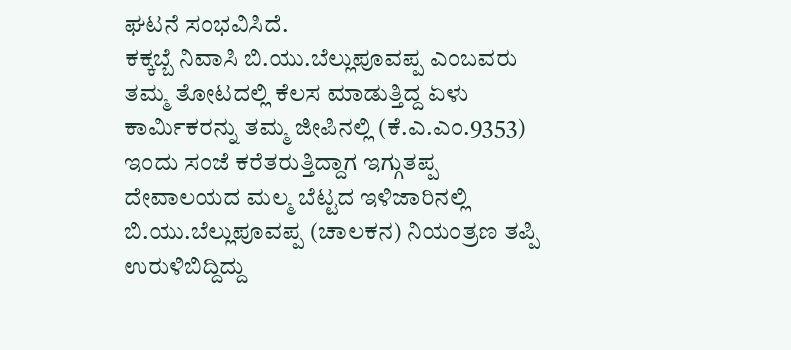ಘಟನೆ ಸಂಭವಿಸಿದೆ.
ಕಕ್ಕಬ್ಬೆ ನಿವಾಸಿ ಬಿ.ಯು.ಬೆಲ್ಲುಪೂವಪ್ಪ ಎಂಬವರು ತಮ್ಮ ತೋಟದಲ್ಲಿ ಕೆಲಸ ಮಾಡುತ್ತಿದ್ದ ಏಳು ಕಾರ್ಮಿಕರನ್ನು ತಮ್ಮ ಜೀಪಿನಲ್ಲಿ (ಕೆ.ಎ.ಎಂ.9353) ಇಂದು ಸಂಜೆ ಕರೆತರುತ್ತಿದ್ದಾಗ ಇಗ್ಗುತಪ್ಪ ದೇವಾಲಯದ ಮಲ್ಮ ಬೆಟ್ಟದ ಇಳಿಜಾರಿನಲ್ಲಿ ಬಿ.ಯು.ಬೆಲ್ಲುಪೂವಪ್ಪ (ಚಾಲಕನ) ನಿಯಂತ್ರಣ ತಪ್ಪಿ ಉರುಳಿಬಿದ್ದಿದ್ದು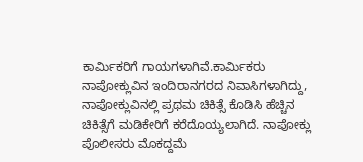ಕಾರ್ಮಿಕರಿಗೆ ಗಾಯಗಳಾಗಿವೆ.ಕಾರ್ಮಿಕರು ನಾಪೋಕ್ಲುವಿನ ಇಂದಿರಾನಗರದ ನಿವಾಸಿಗಳಾಗಿದ್ದು, ನಾಪೋಕ್ಲುವಿನಲ್ಲಿ ಪ್ರಥಮ ಚಿಕಿತ್ಸೆ ಕೊಡಿಸಿ ಹೆಚ್ಚಿನ ಚಿಕಿತ್ಸೆಗೆ ಮಡಿಕೇರಿಗೆ ಕರೆದೊಯ್ಯಲಾಗಿದೆ. ನಾಪೋಕ್ಲು ಪೊಲೀಸರು ಮೊಕದ್ದಮೆ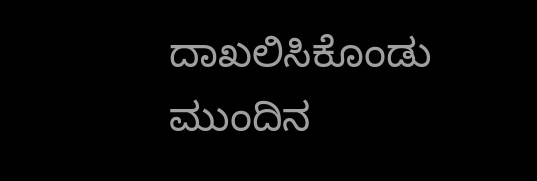ದಾಖಲಿಸಿಕೊಂಡು ಮುಂದಿನ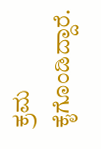ಕ್ರಮ ಕೈಗೊಂಡಿದ್ದಾರೆ.